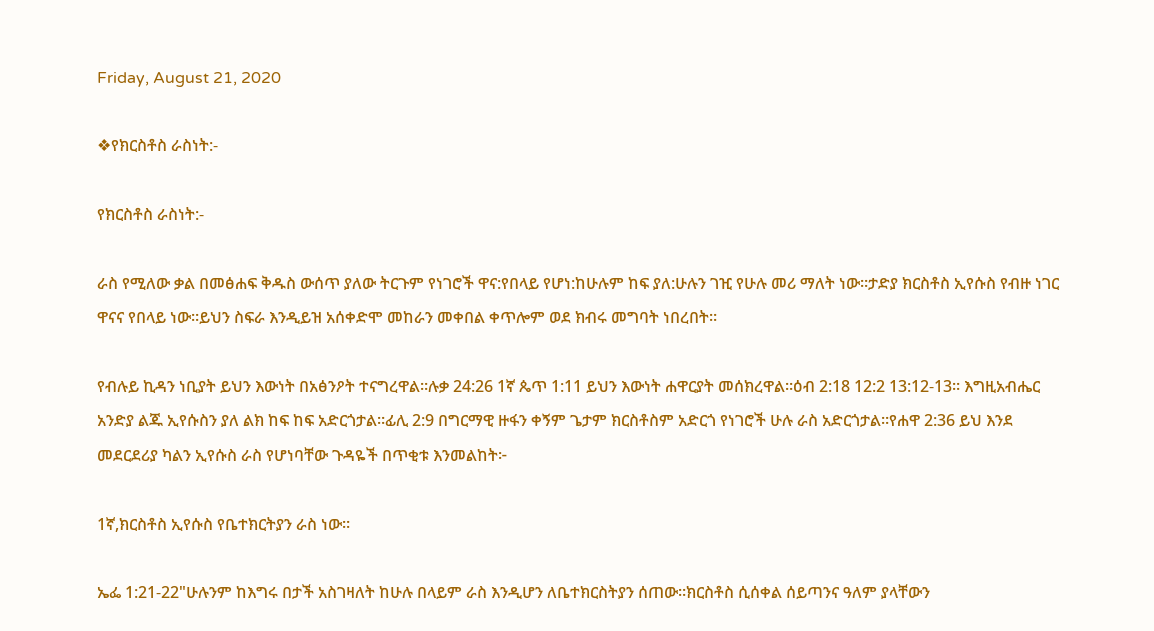Friday, August 21, 2020

❖የክርስቶስ ራስነት:-

የክርስቶስ ራስነት:-

ራስ የሚለው ቃል በመፅሐፍ ቅዱስ ውሰጥ ያለው ትርጉም የነገሮች ዋና:የበላይ የሆነ:ከሁሉም ከፍ ያለ:ሁሉን ገዢ የሁሉ መሪ ማለት ነው።ታድያ ክርስቶስ ኢየሱስ የብዙ ነገር ዋናና የበላይ ነው።ይህን ስፍራ እንዲይዝ አሰቀድሞ መከራን መቀበል ቀጥሎም ወደ ክብሩ መግባት ነበረበት።

የብሉይ ኪዳን ነቢያት ይህን እውነት በአፅንዖት ተናግረዋል።ሉቃ 24:26 1ኛ ጴጥ 1:11 ይህን እውነት ሐዋርያት መሰክረዋል።ዕብ 2:18 12:2 13:12-13። እግዚአብሔር አንድያ ልጁ ኢየሱስን ያለ ልክ ከፍ ከፍ አድርጎታል።ፊሊ 2:9 በግርማዊ ዙፋን ቀኝም ጌታም ክርስቶስም አድርጎ የነገሮች ሁሉ ራስ አድርጎታል።የሐዋ 2:36 ይህ እንደ መደርደሪያ ካልን ኢየሱስ ራስ የሆነባቸው ጉዳዬች በጥቂቱ እንመልከት፦

1ኛ,ክርስቶስ ኢየሱስ የቤተክርትያን ራስ ነው።

ኤፌ 1:21-22"ሁሉንም ከእግሩ በታች አስገዛለት ከሁሉ በላይም ራስ እንዲሆን ለቤተክርስትያን ሰጠው።ክርስቶስ ሲሰቀል ሰይጣንና ዓለም ያላቸውን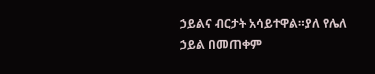ኃይልና ብርታት አሳይተዋል።ያለ የሌለ ኃይል በመጠቀም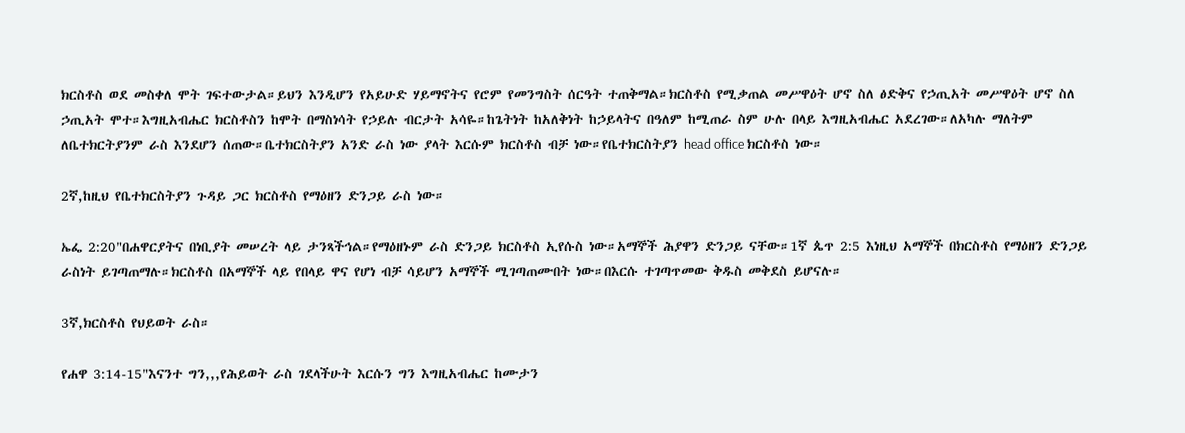ክርስቶስ ወደ መስቀለ ሞት ገፍተውታል።ይህን እንዲሆን የአይሁድ ሃይማኖትና የሮም የመንግስት ሰርዓት ተጠቅማል።ክርስቶስ የሚቃጠል መሥዋዕት ሆኖ ስለ ፅድቅና የኃጢአት መሥዋዕት ሆኖ ስለ ኃጢአት ሞተ።እግዚአብሔር ክርስቶስን ከሞት በማስነሳት የኃይሉ ብርታት አሳዬ።ከጌትነት ከአለቅነት ከኃይላትና በዓለም ከሚጠራ ስም ሁሉ በላይ እግዚአብሔር አደረገው።ለአካሉ ማለትም ለቤተክርትያንም ራስ እንደሆን ሰጠው።ቤተክርስትያን አንድ ራስ ነው ያላት እርሱም ክርስቶስ ብቻ ነው።የቤተክርስትያን head office ክርስቶስ ነው።

2ኛ,ከዚህ የቤተክርስትያን ጉዳይ ጋር ክርስቶስ የማዕዘን ድንጋይ ራስ ነው።

ኤፌ 2:20"በሐዋርያትና በነቢያት መሠረት ላይ ታንጻችኅል።የማዕዘኑም ራስ ድንጋይ ክርስቶስ ኢየሱስ ነው።አማኞች ሕያዋን ድንጋይ ናቸው።1ኛ ጴጥ 2:5 እነዚህ አማኞች በክርስቶስ የማዕዘን ድንጋይ ራስነት ይገጣጠማሉ።ክርስቶስ በአማኞች ላይ የበላይ ዋና የሆነ ብቻ ሳይሆን አማኞች ሚገጣጠሙበት ነው።በእርሱ ተገጣጥመው ቅዱስ መቅደስ ይሆናሉ።

3ኛ,ክርስቶስ የህይወት ራስ።

የሐዋ 3:14-15"እናንተ ግን,,,የሕይወት ራስ ገደላችሁት እርሱን ግን እግዚአብሔር ከሙታን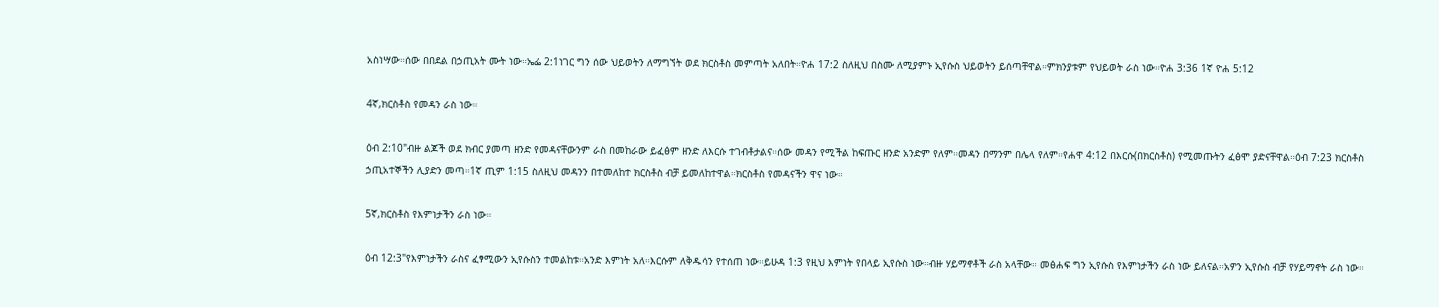አስነሣው።ሰው በበደል በኃጢአት ሙት ነው።ኤፌ 2:1ነገር ግን ሰው ህይወትን ለማግኘት ወደ ክርስቶስ መምጣት አለበት።ዮሐ 17:2 ስለዚህ በስሙ ለሚያምኑ ኢየሱስ ህይወትን ይሰጣቸዋል።ምክንያቱም የህይወት ራስ ነው።ዮሐ 3:36 1ኛ ዮሐ 5:12

4ኛ,ክርስቶስ የመዳን ራስ ነው።

ዕብ 2:10"ብዙ ልጆች ወደ ክብር ያመጣ ዘንድ የመዳናቸውንም ራስ በመከራው ይፈፅም ዘንድ ለእርሱ ተገብቶታልና።ሰው መዳን የሚችል ከፍጡር ዘንድ አንድም የለም።መዳን በማንም በሌላ የለም።የሐዋ 4:12 በእርሱ(በክርስቶስ) የሚመጡትን ፈፅሞ ያድናቸዋል።ዕብ 7:23 ክርስቶስ ኃጢአተኞችን ሊያድን መጣ።1ኛ ጢም 1:15 ስለዚህ መዳንን በተመለከተ ክርስቶስ ብቻ ይመለከተዋል።ክርስቶስ የመዳናችን ዋና ነው።

5ኛ,ክርስቶስ የእምነታችን ራስ ነው።

ዕብ 12:3"የእምነታችን ራስና ፈፃሚውን ኢየሱስን ተመልከቱ።አንድ እምነት አለ።እርሱም ለቅዱሳን የተሰጠ ነው።ይሁዳ 1:3 የዚህ እምነት የበላይ ኢየሱስ ነው።ብዙ ሃይማኖቶች ራስ አላቸው። መፅሐፍ ግን ኢየሱስ የእምነታችን ራስ ነው ይለናል።አዎን ኢየሱስ ብቻ የሃይማኖት ራስ ነው።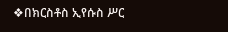❖በክርስቶስ ኢየሱስ ሥር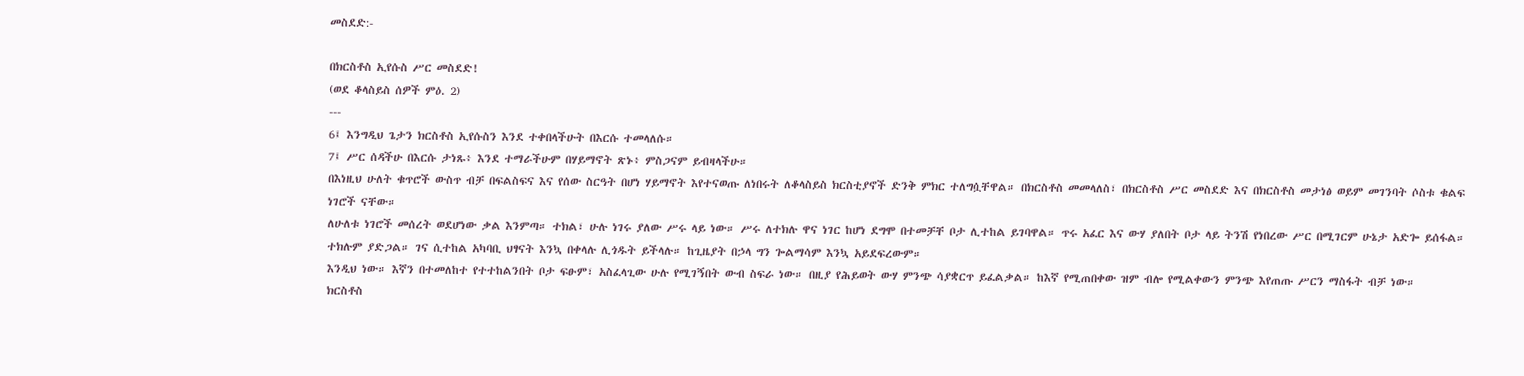መስደድ:-

በክርስቶስ ኢየሱስ ሥር መስደድ!
(ወደ ቆላስይስ ሰዎች ምዕ. 2)
---
6፤ እንግዲህ ጌታን ክርስቶስ ኢየሱስን እንደ ተቀበላችሁት በእርሱ ተመላለሱ።
7፤ ሥር ሰዳችሁ በእርሱ ታነጹ፥ እንደ ተማራችሁም በሃይማኖት ጽኑ፥ ምስጋናም ይብዛላችሁ።
በእነዚህ ሁለት ቁጥሮች ውስጥ ብቻ በፍልስፍና እና የሰው ስርዓት በሆነ ሃይማኖት እየተናወጡ ለነበሩት ለቆላስይስ ክርስቲያኖች ድንቅ ምክር ተለግሷቸዋል። በክርስቶስ መመላለስ፣ በክርስቶስ ሥር መስደድ እና በክርስቶስ መታነፅ ወይም መገንባት ሶስቱ ቁልፍ ነገሮች ናቸው።
ለሁለቱ ነገሮች መሰረት ወደሆነው ቃል እንምጣ። ተክል፣ ሁሉ ነገሩ ያለው ሥሩ ላይ ነው። ሥሩ ለተክሉ ዋና ነገር ከሆነ ደግሞ በተመቻቸ ቦታ ሊተከል ይገባዋል። ጥሩ አፈር እና ውሃ ያለበት ቦታ ላይ ትንሽ የነበረው ሥር በሚገርም ሁኔታ አድጐ ይሰፋል። ተክሉም ያድጋል። ገና ሲተከል አካባቢ ህፃናት እንኳ በቀላሉ ሊጎዱት ይችላሉ። ከጊዜያት በኃላ ግን ጐልማሳም እንኳ አይደፍረውም።
እንዲህ ነው። እኛን በተመለከተ የተተከልንበት ቦታ ፍፁም፣ አስፈላጊው ሁሉ የሚገኝበት ውብ ስፍራ ነው። በዚያ የሕይወት ውሃ ምንጭ ሳያቋርጥ ይፈልቃል። ከእኛ የሚጠበቀው ዝም ብሎ የሚልቀውን ምንጭ እየጠጡ ሥርን ማስፋት ብቻ ነው።
ክርስቶስ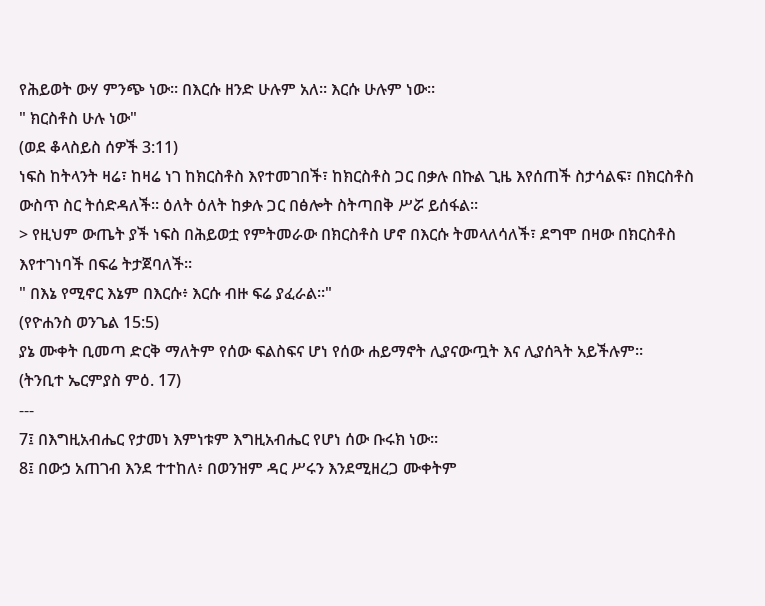የሕይወት ውሃ ምንጭ ነው። በእርሱ ዘንድ ሁሉም አለ። እርሱ ሁሉም ነው።
" ክርስቶስ ሁሉ ነው"
(ወደ ቆላስይስ ሰዎች 3:11)
ነፍስ ከትላንት ዛሬ፣ ከዛሬ ነገ ከክርስቶስ እየተመገበች፣ ከክርስቶስ ጋር በቃሉ በኩል ጊዜ እየሰጠች ስታሳልፍ፣ በክርስቶስ ውስጥ ስር ትሰድዳለች። ዕለት ዕለት ከቃሉ ጋር በፅሎት ስትጣበቅ ሥሯ ይሰፋል።
> የዚህም ውጤት ያች ነፍስ በሕይወቷ የምትመራው በክርስቶስ ሆኖ በእርሱ ትመላለሳለች፣ ደግሞ በዛው በክርስቶስ እየተገነባች በፍሬ ትታጀባለች።
" በእኔ የሚኖር እኔም በእርሱ፥ እርሱ ብዙ ፍሬ ያፈራል።"
(የዮሐንስ ወንጌል 15:5)
ያኔ ሙቀት ቢመጣ ድርቅ ማለትም የሰው ፍልስፍና ሆነ የሰው ሐይማኖት ሊያናውጧት እና ሊያሰጓት አይችሉም።
(ትንቢተ ኤርምያስ ምዕ. 17)
---
7፤ በእግዚአብሔር የታመነ እምነቱም እግዚአብሔር የሆነ ሰው ቡሩክ ነው።
8፤ በውኃ አጠገብ እንደ ተተከለ፥ በወንዝም ዳር ሥሩን እንደሚዘረጋ ሙቀትም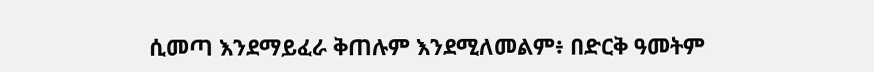ሲመጣ እንደማይፈራ ቅጠሉም እንደሚለመልም፥ በድርቅ ዓመትም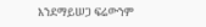እንደማይሠጋ ፍሬውንም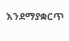እንደማያቋርጥ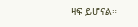ዛፍ ይሆናል።